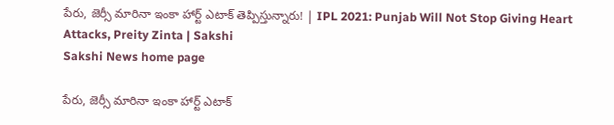పేరు, జెర్సీ మారినా ఇంకా హార్ట్‌ ఎటాక్‌ తెప్పిస్తున్నారు! | IPL 2021: Punjab Will Not Stop Giving Heart Attacks, Preity Zinta | Sakshi
Sakshi News home page

పేరు, జెర్సీ మారినా ఇంకా హార్ట్‌ ఎటాక్‌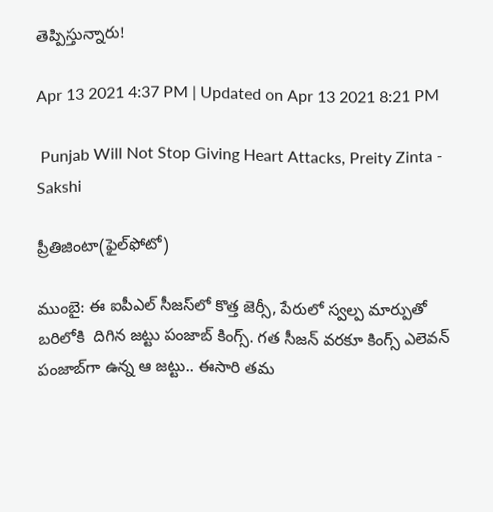తెప్పిస్తున్నారు!

Apr 13 2021 4:37 PM | Updated on Apr 13 2021 8:21 PM

 Punjab Will Not Stop Giving Heart Attacks, Preity Zinta - Sakshi

ప్రీతిజింటా(ఫైల్‌ఫోటో)

ముంబై: ఈ ఐపీఎల్‌ సీజస్‌లో కొత్త జెర్సీ, పేరులో స్వల్ప మార్పుతో బరిలోకి  దిగిన జట్టు పంజాబ్‌ కింగ్స్‌. గత సీజన్‌ వరకూ కింగ్స్‌ ఎలెవన్‌ పంజాబ్‌గా ఉన్న ఆ జట్టు.. ఈసారి తమ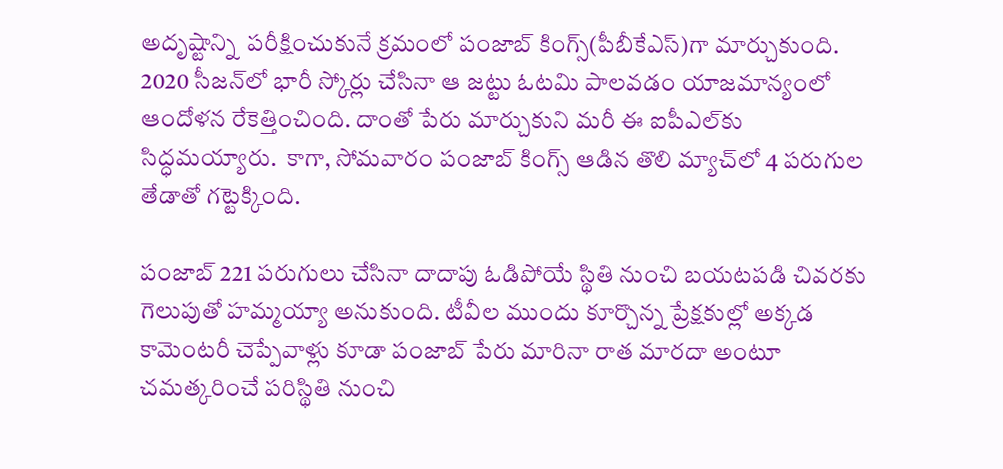అదృష్టాన్ని  పరీక్షించుకునే క్రమంలో పంజాబ్‌ కింగ్స్‌(పీబీకేఎస్‌)గా మార్చుకుంది.  2020 సీజన్‌లో భారీ స్కోర్లు చేసినా ఆ జట్టు ఓటమి పాలవడం యాజమాన్యంలో ఆందోళన రేకెత్తించింది. దాంతో పేరు మార్చుకుని మరీ ఈ ఐపీఎల్‌కు సిద్ధమయ్యారు.  కాగా, సోమవారం పంజాబ్‌ కింగ్స్‌ ఆడిన తొలి మ్యాచ్‌లో 4 పరుగుల తేడాతో గట్టెక్కింది.

పంజాబ్‌ 221 పరుగులు చేసినా దాదాపు ఓడిపోయే స్థితి నుంచి బయటపడి చివరకు గెలుపుతో హమ్మయ్యా అనుకుంది. టీవీల ముందు కూర్చొన్న ప్రేక్షకుల్లో అక్కడ కామెంటరీ చెప్పేవాళ్లు కూడా పంజాబ్‌ పేరు మారినా రాత మారదా అంటూ చమత్కరించే పరిస్థితి నుంచి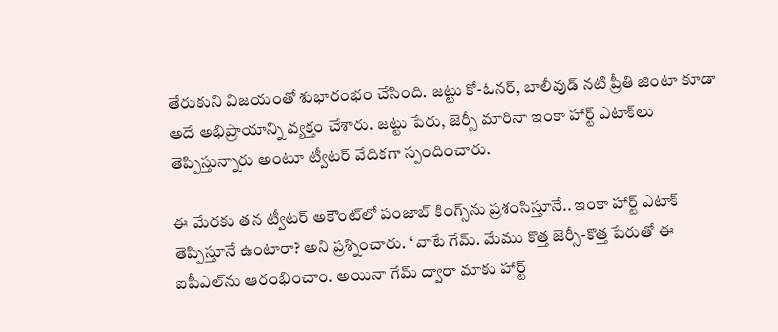తేరుకుని విజయంతో శుభారంభం చేసింది. జట్టు కో-ఓనర్‌, బాలీవుడ్‌ నటి ప్రీతి జింటా కూడా అదే అభిప్రాయాన్ని వ్యక్తం చేశారు. జట్టు పేరు, జెర్సీ మారినా ఇంకా హార్ట్‌ ఎటాక్‌లు తెప్పిస్తున్నారు అంటూ ట్వీటర్‌ వేదికగా స్పందించారు.

ఈ మేరకు తన ట్వీటర్‌ అకౌంట్‌లో పంజాబ్‌ కింగ్స్‌ను ప్రశంసిస్తూనే.. ఇంకా హార్ట్‌ ఎటాక్‌ తెప్పిస్తూనే ఉంటారా? అని ప్రశ్నించారు. ‘ వాటే గేమ్‌. మేము కొత్త జెర్సీ-కొత్త పేరుతో ఈ ఐపీఎల్‌ను ఆరంభించాం. అయినా గేమ్‌ ద్వారా మాకు హార్ట్‌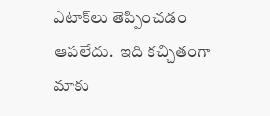ఎటాక్‌లు తెప్పించడం ఆపలేదు.  ఇది కచ్చితంగా మాకు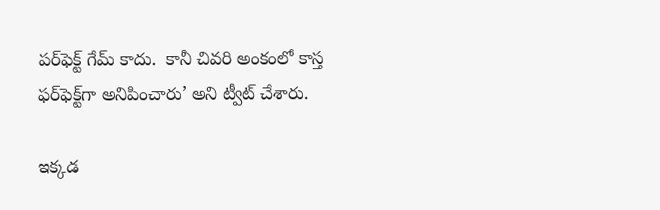పర్‌ఫెక్ట్‌ గేమ్‌ కాదు.  కానీ చివరి అంకంలో కాస్త ఫర్‌ఫెక్ట్‌గా అనిపించారు’ అని ట్వీట్‌ చేశారు.

ఇక్కడ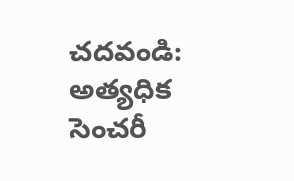చదవండి: అత్యధిక సెంచరీ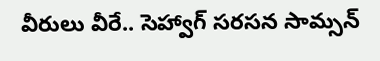వీరులు వీరే.. సెహ్వాగ్‌ సరసన సామ్సన్‌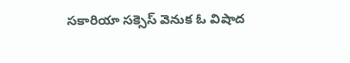సకారియా సక్సెస్‌ వెనుక ఓ విషాద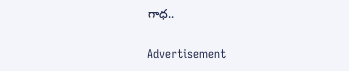గాధ..

Advertisement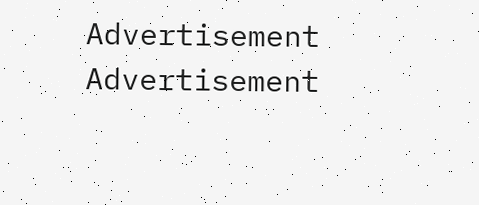Advertisement
Advertisement